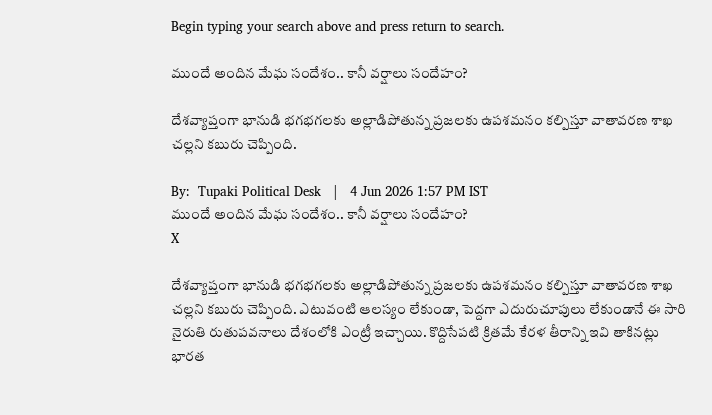Begin typing your search above and press return to search.

ముందే అందిన మేఘ సందేశం.. కానీ వర్షాలు సందేహం?

దేశవ్యాప్తంగా భానుడి భగభగలకు అల్లాడిపోతున్న ప్రజలకు ఉపశమనం కల్పిస్తూ వాతావరణ శాఖ చల్లని కబురు చెప్పింది.

By:  Tupaki Political Desk   |   4 Jun 2026 1:57 PM IST
ముందే అందిన మేఘ సందేశం.. కానీ వర్షాలు సందేహం?
X

దేశవ్యాప్తంగా భానుడి భగభగలకు అల్లాడిపోతున్న ప్రజలకు ఉపశమనం కల్పిస్తూ వాతావరణ శాఖ చల్లని కబురు చెప్పింది. ఎటువంటి ఆలస్యం లేకుండా, పెద్దగా ఎదురుచూపులు లేకుండానే ఈ సారి నైరుతి రుతుపవనాలు దేశంలోకి ఎంట్రీ ఇచ్చాయి. కొద్దిసేపటి క్రితమే కేరళ తీరాన్ని ఇవి తాకినట్లు భారత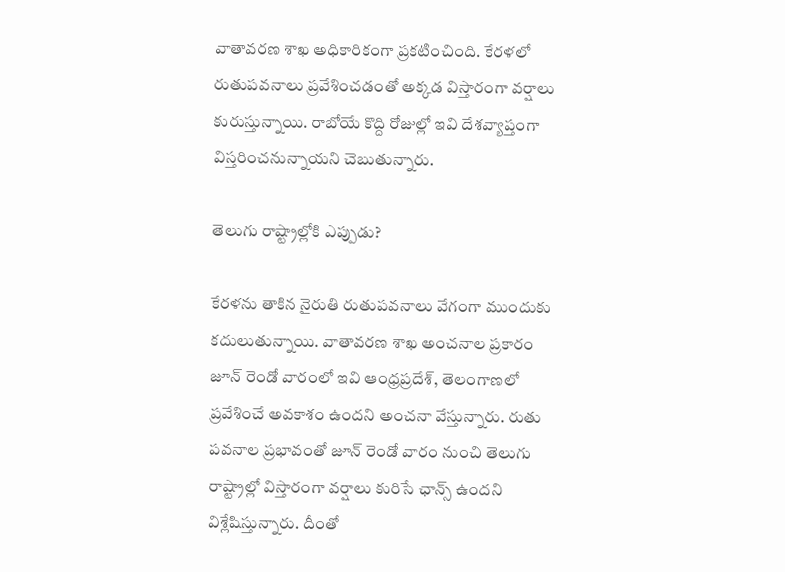వాతావరణ శాఖ అధికారికంగా ప్రకటించింది. కేరళలో రుతుపవనాలు ప్రవేశించడంతో అక్కడ విస్తారంగా వర్షాలు కురుస్తున్నాయి. రాబోయే కొద్ది రోజుల్లో ఇవి దేశవ్యాప్తంగా విస్తరించనున్నాయని చెబుతున్నారు.

తెలుగు రాష్ట్రాల్లోకి ఎప్పుడు?

కేరళను తాకిన నైరుతి రుతుపవనాలు వేగంగా ముందుకు కదులుతున్నాయి. వాతావరణ శాఖ అంచనాల ప్రకారం జూన్ రెండో వారంలో ఇవి ఆంధ్రప్రదేశ్, తెలంగాణలో ప్రవేశించే అవకాశం ఉందని అంచనా వేస్తున్నారు. రుతు పవనాల ప్రభావంతో జూన్ రెండో వారం నుంచి తెలుగు రాష్ట్రాల్లో విస్తారంగా వర్షాలు కురిసే ఛాన్స్ ఉందని విశ్లేషిస్తున్నారు. దీంతో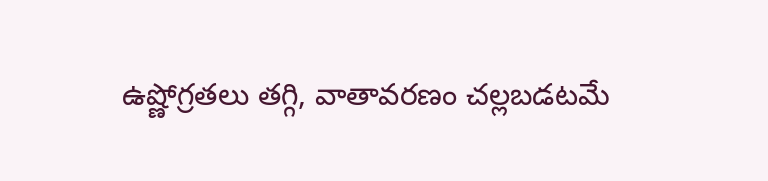ఉష్ణోగ్రతలు తగ్గి, వాతావరణం చల్లబడటమే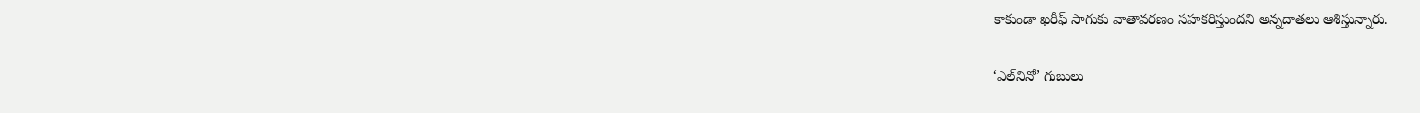కాకుండా ఖరీఫ్ సాగుకు వాతావరణం సహకరిస్తుందని అన్నదాతలు ఆశిస్తున్నారు.

‘ఎల్‌నినో’ గుబులు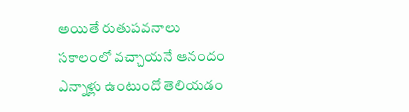అయితే రుతుపవనాలు సకాలంలో వచ్చాయనే ఆనందం ఎన్నాళ్లు ఉంటుందో తెలియడం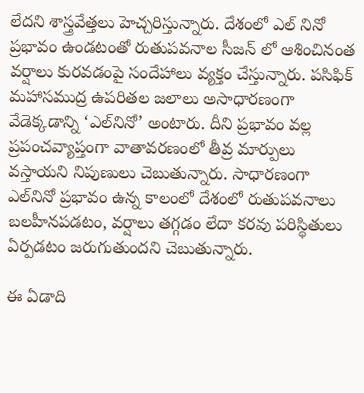లేదని శాస్త్రవేత్తలు హెచ్చరిస్తున్నారు. దేశంలో ఎల్ నినో ప్రభావం ఉండటంతో రుతుపవనాల సీజన్ లో ఆశించినంత వర్షాలు కురవడంపై సందేహాలు వ్యక్తం చేస్తున్నారు. పసిఫిక్ మహాసముద్ర ఉపరితల జలాలు అసాధారణంగా వేడెక్కడాన్ని ‘ఎల్‌నినో’ అంటారు. దీని ప్రభావం వల్ల ప్రపంచవ్యాప్తంగా వాతావరణంలో తీవ్ర మార్పులు వస్తాయని నిపుణులు చెబుతున్నారు. సాధారణంగా ఎల్‌నినో ప్రభావం ఉన్న కాలంలో దేశంలో రుతుపవనాలు బలహీనపడటం, వర్షాలు తగ్గడం లేదా కరవు పరిస్థితులు ఏర్పడటం జరుగుతుందని చెబుతున్నారు.

ఈ ఏడాది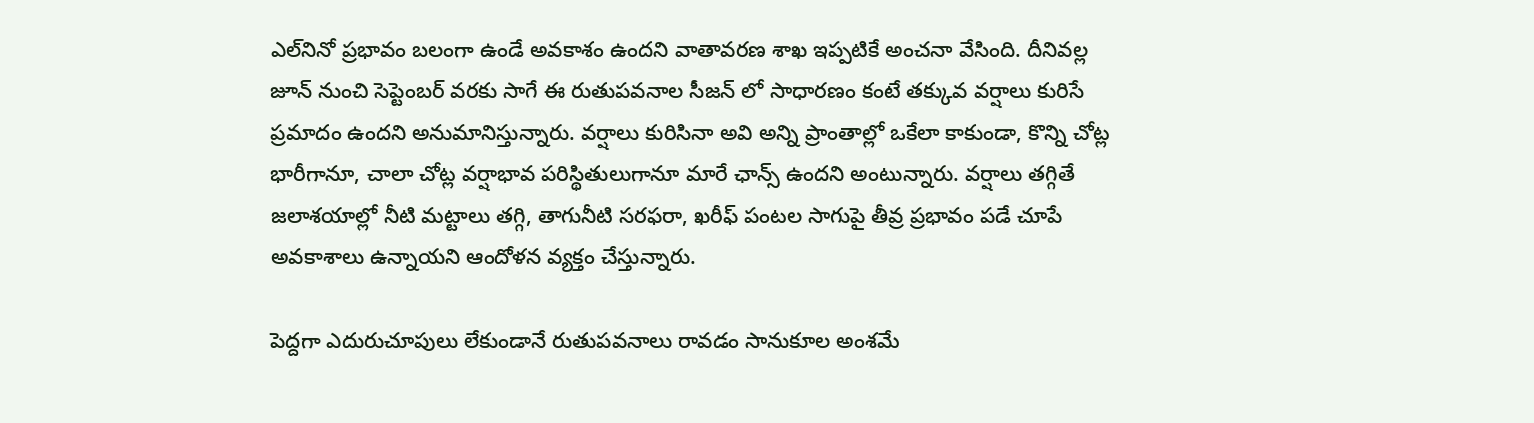ఎల్‌నినో ప్రభావం బలంగా ఉండే అవకాశం ఉందని వాతావరణ శాఖ ఇప్పటికే అంచనా వేసింది. దీనివల్ల జూన్ నుంచి సెప్టెంబర్ వరకు సాగే ఈ రుతుపవనాల సీజన్ లో సాధారణం కంటే తక్కువ వర్షాలు కురిసే ప్రమాదం ఉందని అనుమానిస్తున్నారు. వర్షాలు కురిసినా అవి అన్ని ప్రాంతాల్లో ఒకేలా కాకుండా, కొన్ని చోట్ల భారీగానూ, చాలా చోట్ల వర్షాభావ పరిస్థితులుగానూ మారే ఛాన్స్ ఉందని అంటున్నారు. వర్షాలు తగ్గితే జలాశయాల్లో నీటి మట్టాలు తగ్గి, తాగునీటి సరఫరా, ఖరీఫ్ పంటల సాగుపై తీవ్ర ప్రభావం పడే చూపే అవకాశాలు ఉన్నాయని ఆందోళన వ్యక్తం చేస్తున్నారు.

పెద్దగా ఎదురుచూపులు లేకుండానే రుతుపవనాలు రావడం సానుకూల అంశమే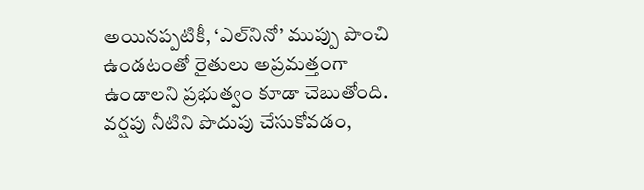అయినప్పటికీ, ‘ఎల్‌నినో’ ముప్పు పొంచి ఉండటంతో రైతులు అప్రమత్తంగా ఉండాలని ప్రభుత్వం కూడా చెబుతోంది. వర్షపు నీటిని పొదుపు చేసుకోవడం,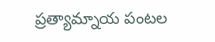ప్రత్యామ్నాయ పంటల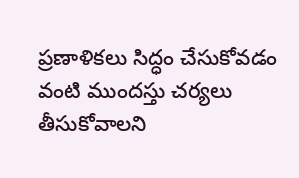ప్రణాళికలు సిద్ధం చేసుకోవడం వంటి ముందస్తు చర్యలు తీసుకోవాలని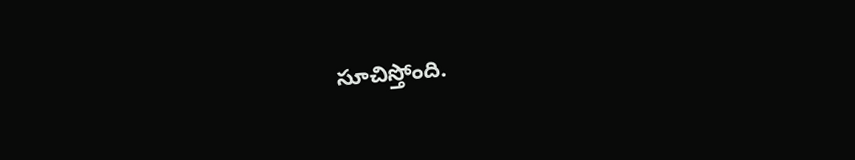సూచిస్తోంది.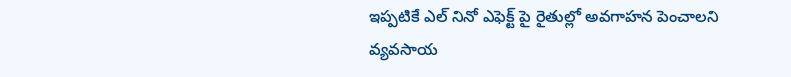ఇప్పటికే ఎల్ నినో ఎఫెక్ట్ పై రైతుల్లో అవగాహన పెంచాలని వ్యవసాయ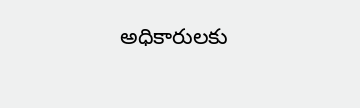అధికారులకు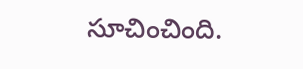సూచించింది.